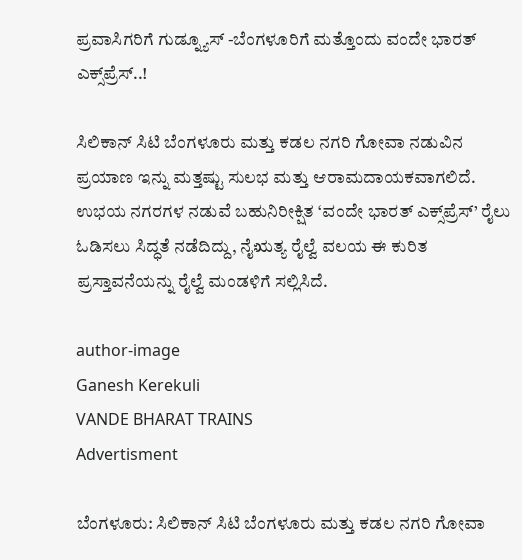ಪ್ರವಾಸಿಗರಿಗೆ ಗುಡ್ನ್ಯೂಸ್ -ಬೆಂಗಳೂರಿಗೆ ಮತ್ತೊಂದು ವಂದೇ ಭಾರತ್ ಎಕ್ಸ್‌ಪ್ರೆಸ್..!

ಸಿಲಿಕಾನ್ ಸಿಟಿ ಬೆಂಗಳೂರು ಮತ್ತು ಕಡಲ ನಗರಿ ಗೋವಾ ನಡುವಿನ ಪ್ರಯಾಣ ಇನ್ನು ಮತ್ತಷ್ಟು ಸುಲಭ ಮತ್ತು ಆರಾಮದಾಯಕವಾಗಲಿದೆ. ಉಭಯ ನಗರಗಳ ನಡುವೆ ಬಹುನಿರೀಕ್ಷಿತ ‘ವಂದೇ ಭಾರತ್ ಎಕ್ಸ್‌ಪ್ರೆಸ್’ ರೈಲು ಓಡಿಸಲು ಸಿದ್ಧತೆ ನಡೆದಿದ್ದು, ನೈಋತ್ಯ ರೈಲ್ವೆ ವಲಯ ಈ ಕುರಿತ ಪ್ರಸ್ತಾವನೆಯನ್ನು ರೈಲ್ವೆ ಮಂಡಳಿಗೆ ಸಲ್ಲಿಸಿದೆ.

author-image
Ganesh Kerekuli
VANDE BHARAT TRAINS
Advertisment

ಬೆಂಗಳೂರು: ಸಿಲಿಕಾನ್ ಸಿಟಿ ಬೆಂಗಳೂರು ಮತ್ತು ಕಡಲ ನಗರಿ ಗೋವಾ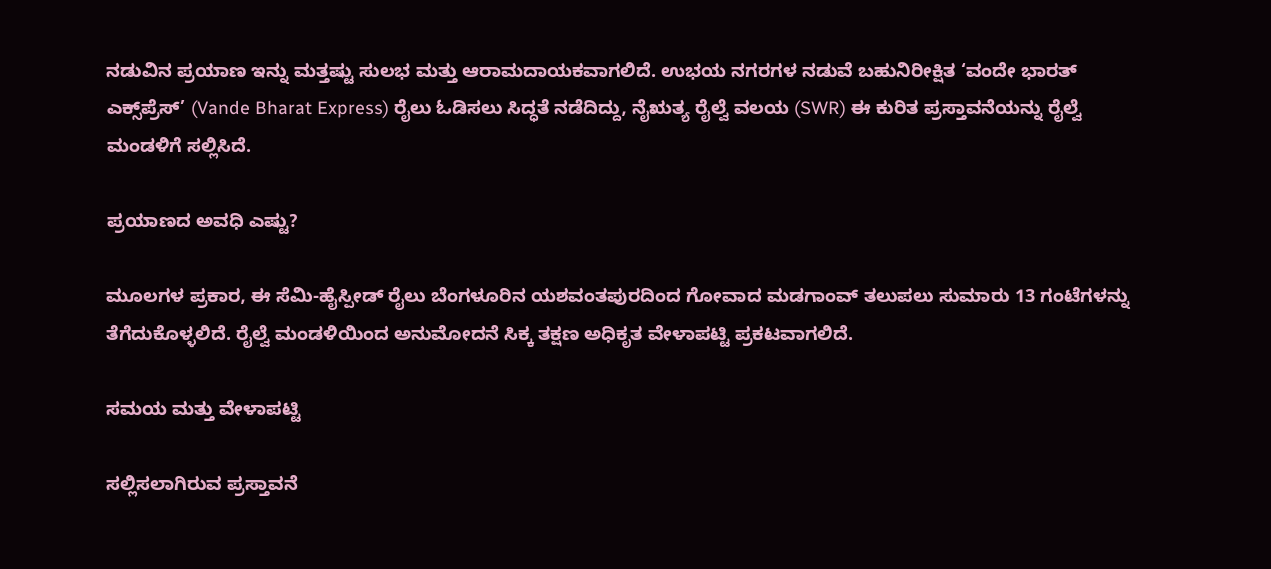ನಡುವಿನ ಪ್ರಯಾಣ ಇನ್ನು ಮತ್ತಷ್ಟು ಸುಲಭ ಮತ್ತು ಆರಾಮದಾಯಕವಾಗಲಿದೆ. ಉಭಯ ನಗರಗಳ ನಡುವೆ ಬಹುನಿರೀಕ್ಷಿತ ‘ವಂದೇ ಭಾರತ್ ಎಕ್ಸ್‌ಪ್ರೆಸ್’ (Vande Bharat Express) ರೈಲು ಓಡಿಸಲು ಸಿದ್ಧತೆ ನಡೆದಿದ್ದು, ನೈಋತ್ಯ ರೈಲ್ವೆ ವಲಯ (SWR) ಈ ಕುರಿತ ಪ್ರಸ್ತಾವನೆಯನ್ನು ರೈಲ್ವೆ ಮಂಡಳಿಗೆ ಸಲ್ಲಿಸಿದೆ.

ಪ್ರಯಾಣದ ಅವಧಿ ಎಷ್ಟು?

ಮೂಲಗಳ ಪ್ರಕಾರ, ಈ ಸೆಮಿ-ಹೈಸ್ಪೀಡ್ ರೈಲು ಬೆಂಗಳೂರಿನ ಯಶವಂತಪುರದಿಂದ ಗೋವಾದ ಮಡಗಾಂವ್ ತಲುಪಲು ಸುಮಾರು 13 ಗಂಟೆಗಳನ್ನು ತೆಗೆದುಕೊಳ್ಳಲಿದೆ. ರೈಲ್ವೆ ಮಂಡಳಿಯಿಂದ ಅನುಮೋದನೆ ಸಿಕ್ಕ ತಕ್ಷಣ ಅಧಿಕೃತ ವೇಳಾಪಟ್ಟಿ ಪ್ರಕಟವಾಗಲಿದೆ.

ಸಮಯ ಮತ್ತು ವೇಳಾಪಟ್ಟಿ

ಸಲ್ಲಿಸಲಾಗಿರುವ ಪ್ರಸ್ತಾವನೆ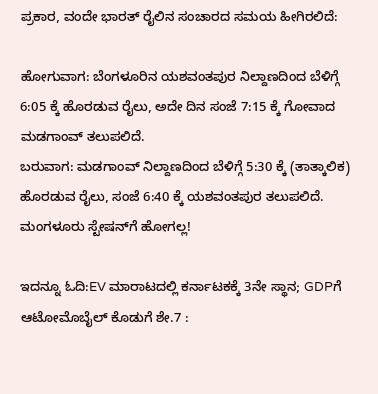ಪ್ರಕಾರ, ವಂದೇ ಭಾರತ್ ರೈಲಿನ ಸಂಚಾರದ ಸಮಯ ಹೀಗಿರಲಿದೆ:

ಹೋಗುವಾಗ: ಬೆಂಗಳೂರಿನ ಯಶವಂತಪುರ ನಿಲ್ದಾಣದಿಂದ ಬೆಳಿಗ್ಗೆ 6:05 ಕ್ಕೆ ಹೊರಡುವ ರೈಲು, ಅದೇ ದಿನ ಸಂಜೆ 7:15 ಕ್ಕೆ ಗೋವಾದ ಮಡಗಾಂವ್ ತಲುಪಲಿದೆ.
ಬರುವಾಗ: ಮಡಗಾಂವ್ ನಿಲ್ದಾಣದಿಂದ ಬೆಳಿಗ್ಗೆ 5:30 ಕ್ಕೆ (ತಾತ್ಕಾಲಿಕ) ಹೊರಡುವ ರೈಲು, ಸಂಜೆ 6:40 ಕ್ಕೆ ಯಶವಂತಪುರ ತಲುಪಲಿದೆ.
ಮಂಗಳೂರು ಸ್ಟೇಷನ್‌ಗೆ ಹೋಗಲ್ಲ!

ಇದನ್ನೂ ಓದಿ:EV ಮಾರಾಟದಲ್ಲಿ ಕರ್ನಾಟಕಕ್ಕೆ 3ನೇ ಸ್ಥಾನ; GDPಗೆ ಆಟೋಮೊಬೈಲ್ ಕೊಡುಗೆ ಶೇ.7 :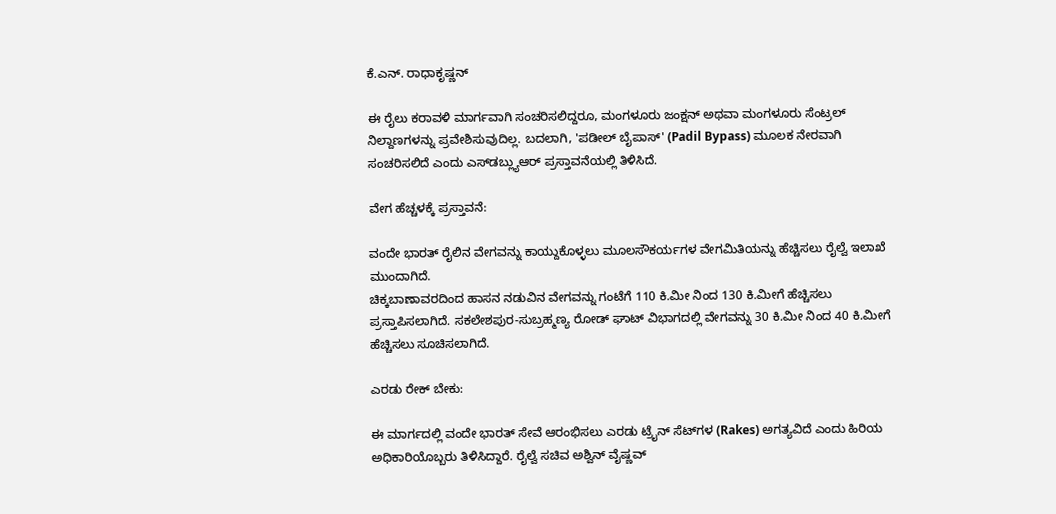ಕೆ.ಎನ್. ರಾಧಾಕೃಷ್ಣನ್

ಈ ರೈಲು ಕರಾವಳಿ ಮಾರ್ಗವಾಗಿ ಸಂಚರಿಸಲಿದ್ದರೂ, ಮಂಗಳೂರು ಜಂಕ್ಷನ್ ಅಥವಾ ಮಂಗಳೂರು ಸೆಂಟ್ರಲ್ ನಿಲ್ದಾಣಗಳನ್ನು ಪ್ರವೇಶಿಸುವುದಿಲ್ಲ. ಬದಲಾಗಿ, 'ಪಡೀಲ್ ಬೈಪಾಸ್' (Padil Bypass) ಮೂಲಕ ನೇರವಾಗಿ ಸಂಚರಿಸಲಿದೆ ಎಂದು ಎಸ್‌ಡಬ್ಲ್ಯುಆರ್ ಪ್ರಸ್ತಾವನೆಯಲ್ಲಿ ತಿಳಿಸಿದೆ.

ವೇಗ ಹೆಚ್ಚಳಕ್ಕೆ ಪ್ರಸ್ತಾವನೆ:

ವಂದೇ ಭಾರತ್ ರೈಲಿನ ವೇಗವನ್ನು ಕಾಯ್ದುಕೊಳ್ಳಲು ಮೂಲಸೌಕರ್ಯಗಳ ವೇಗಮಿತಿಯನ್ನು ಹೆಚ್ಚಿಸಲು ರೈಲ್ವೆ ಇಲಾಖೆ ಮುಂದಾಗಿದೆ.
ಚಿಕ್ಕಬಾಣಾವರದಿಂದ ಹಾಸನ ನಡುವಿನ ವೇಗವನ್ನು ಗಂಟೆಗೆ 110 ಕಿ.ಮೀ ನಿಂದ 130 ಕಿ.ಮೀಗೆ ಹೆಚ್ಚಿಸಲು ಪ್ರಸ್ತಾಪಿಸಲಾಗಿದೆ. ಸಕಲೇಶಪುರ-ಸುಬ್ರಹ್ಮಣ್ಯ ರೋಡ್ ಘಾಟ್ ವಿಭಾಗದಲ್ಲಿ ವೇಗವನ್ನು 30 ಕಿ.ಮೀ ನಿಂದ 40 ಕಿ.ಮೀಗೆ ಹೆಚ್ಚಿಸಲು ಸೂಚಿಸಲಾಗಿದೆ.

ಎರಡು ರೇಕ್ ಬೇಕು:

ಈ ಮಾರ್ಗದಲ್ಲಿ ವಂದೇ ಭಾರತ್ ಸೇವೆ ಆರಂಭಿಸಲು ಎರಡು ಟ್ರೈನ್ ಸೆಟ್‌ಗಳ (Rakes) ಅಗತ್ಯವಿದೆ ಎಂದು ಹಿರಿಯ ಅಧಿಕಾರಿಯೊಬ್ಬರು ತಿಳಿಸಿದ್ದಾರೆ. ರೈಲ್ವೆ ಸಚಿವ ಅಶ್ವಿನ್ ವೈಷ್ಣವ್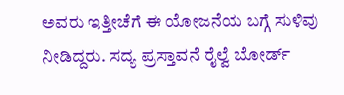ಅವರು ಇತ್ತೀಚೆಗೆ ಈ ಯೋಜನೆಯ ಬಗ್ಗೆ ಸುಳಿವು ನೀಡಿದ್ದರು. ಸದ್ಯ ಪ್ರಸ್ತಾವನೆ ರೈಲ್ವೆ ಬೋರ್ಡ್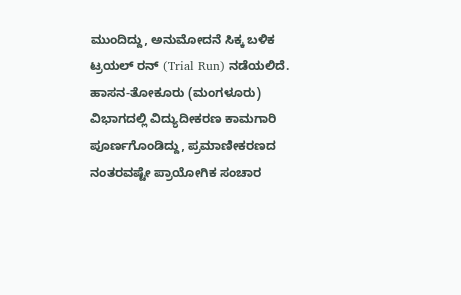ಮುಂದಿದ್ದು, ಅನುಮೋದನೆ ಸಿಕ್ಕ ಬಳಿಕ ಟ್ರಯಲ್ ರನ್ (Trial Run) ನಡೆಯಲಿದೆ. ಹಾಸನ-ತೋಕೂರು (ಮಂಗಳೂರು) ವಿಭಾಗದಲ್ಲಿ ವಿದ್ಯುದೀಕರಣ ಕಾಮಗಾರಿ ಪೂರ್ಣಗೊಂಡಿದ್ದು, ಪ್ರಮಾಣೀಕರಣದ ನಂತರವಷ್ಟೇ ಪ್ರಾಯೋಗಿಕ ಸಂಚಾರ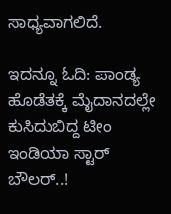ಸಾಧ್ಯವಾಗಲಿದೆ.

ಇದನ್ನೂ ಓದಿ: ಪಾಂಡ್ಯ ಹೊಡೆತಕ್ಕೆ ಮೈದಾನದಲ್ಲೇ ಕುಸಿದುಬಿದ್ದ ಟೀಂ ಇಂಡಿಯಾ ಸ್ಟಾರ್ ಬೌಲರ್..!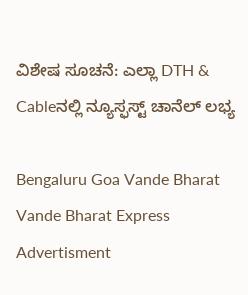ವಿಶೇಷ ಸೂಚನೆ: ಎಲ್ಲಾ DTH & Cableನಲ್ಲಿ ನ್ಯೂಸ್ಫಸ್ಟ್ ಚಾನೆಲ್ ಲಭ್ಯ

Bengaluru Goa Vande Bharat Vande Bharat Express
Advertisment